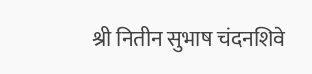श्री नितीन सुभाष चंदनशिवे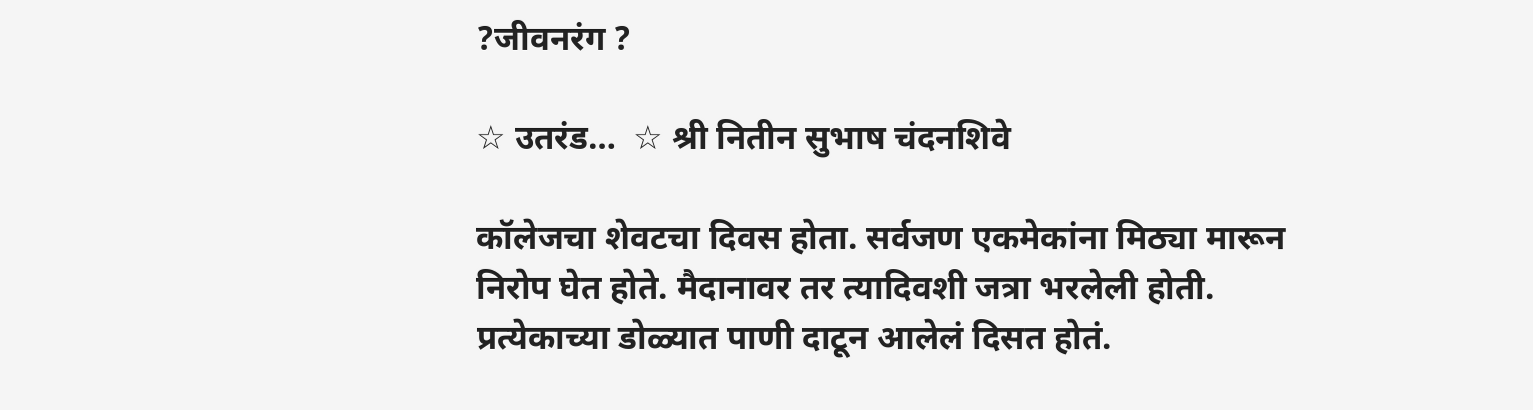?जीवनरंग ?

☆ उतरंड…  ☆ श्री नितीन सुभाष चंदनशिवे

कॉलेजचा शेवटचा दिवस होता. सर्वजण एकमेकांना मिठ्या मारून निरोप घेत होते. मैदानावर तर त्यादिवशी जत्रा भरलेली होती. प्रत्येकाच्या डोळ्यात पाणी दाटून आलेलं दिसत होतं.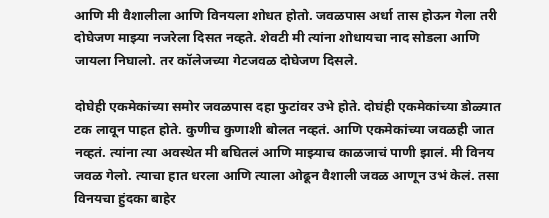आणि मी वैशालीला आणि विनयला शोधत होतो. जवळपास अर्धा तास होऊन गेला तरी दोघेजण माझ्या नजरेला दिसत नव्हते. शेवटी मी त्यांना शोधायचा नाद सोडला आणि जायला निघालो. तर कॉलेजच्या गेटजवळ दोघेजण दिसले.

दोघेही एकमेकांच्या समोर जवळपास दहा फुटांवर उभे होते. दोघंही एकमेकांच्या डोळ्यात टक लावून पाहत होते. कुणीच कुणाशी बोलत नव्हतं. आणि एकमेकांच्या जवळही जात नव्हतं. त्यांना त्या अवस्थेत मी बघितलं आणि माझ्याच काळजाचं पाणी झालं. मी विनय जवळ गेलो. त्याचा हात धरला आणि त्याला ओढून वैशाली जवळ आणून उभं केलं. तसा विनयचा हुंदका बाहेर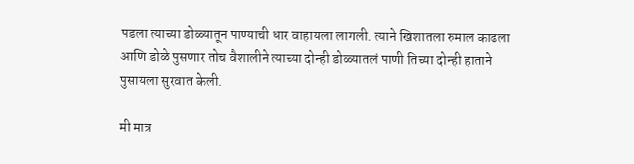पडला त्याच्या डोळ्यातून पाण्याची धार वाहायला लागली. त्याने खिशातला रुमाल काढला आणि डोळे पुसणार तोच वैशालीने त्याच्या दोन्ही डोळ्यातलं पाणी तिच्या दोन्ही हाताने पुसायला सुरवात केली.

मी मात्र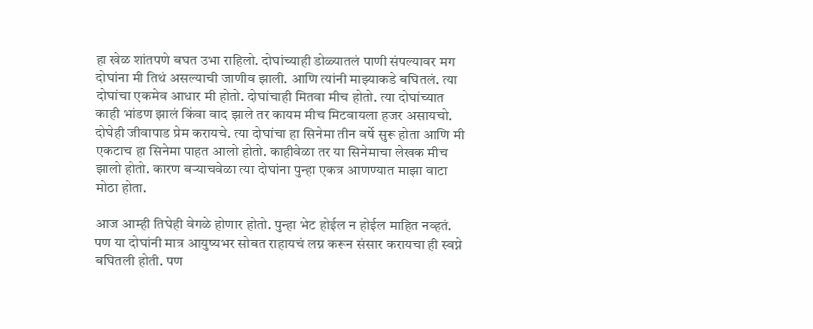हा खेळ शांतपणे बघत उभा राहिलो. दोघांच्याही डोळ्यातलं पाणी संपल्यावर मग दोघांना मी तिथं असल्याची जाणीव झाली. आणि त्यांनी माझ्याकडे बघितलं. त्या दोघांचा एकमेव आधार मी होतो. दोघांचाही मितवा मीच होतो. त्या दोघांच्यात काही भांडण झालं किंवा वाद झाले तर कायम मीच मिटवायला हजर असायचो. दोघेही जीवापाड प्रेम करायचे. त्या दोघांचा हा सिनेमा तीन वर्षे सुरू होता आणि मी एकटाच हा सिनेमा पाहत आलो होतो. काहीवेळा तर या सिनेमाचा लेखक मीच झालो होतो. कारण बऱ्याचवेळा त्या दोघांना पुन्हा एकत्र आणण्यात माझा वाटा मोठा होता.

आज आम्ही तिघेही वेगळे होणार होतो. पुन्हा भेट होईल न होईल माहित नव्हतं. पण या दोघांनी मात्र आयुष्यभर सोबत राहायचं लग्न करून संसार करायचा ही स्वप्ने बघितली होती. पण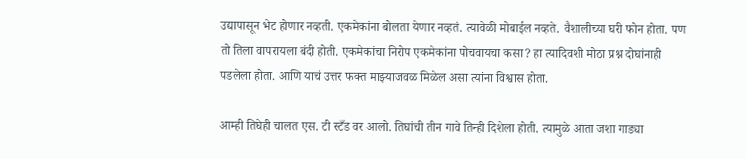उद्यापासून भेट होणार नव्हती. एकमेकांना बोलता येणार नव्हतं. त्यावेळी मोबाईल नव्हते. वैशालीच्या घरी फोन होता. पण तो तिला वापरायला बंदी होती. एकमेकांचा निरोप एकमेकांना पोचवायचा कसा? हा त्यादिवशी मोठा प्रश्न दोघांनाही पडलेला होता. आणि याचं उत्तर फक्त माझ्याजवळ मिळेल असा त्यांना विश्वास होता.

आम्ही तिघेही चालत एस. टी स्टँड वर आलो. तिघांची तीन गावे तिन्ही दिशेला होती. त्यामुळे आता जशा गाड्या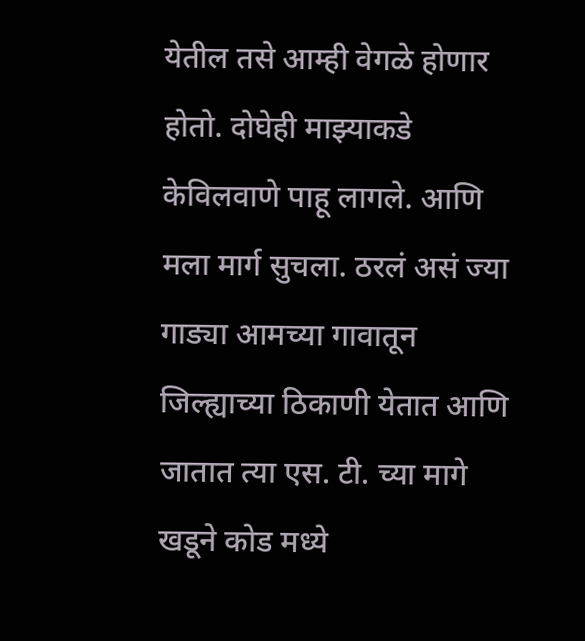येतील तसे आम्ही वेगळे होणार होतो. दोघेही माझ्याकडे केविलवाणे पाहू लागले. आणि मला मार्ग सुचला. ठरलं असं ज्या गाड्या आमच्या गावातून जिल्ह्याच्या ठिकाणी येतात आणि जातात त्या एस. टी. च्या मागे खडूने कोड मध्ये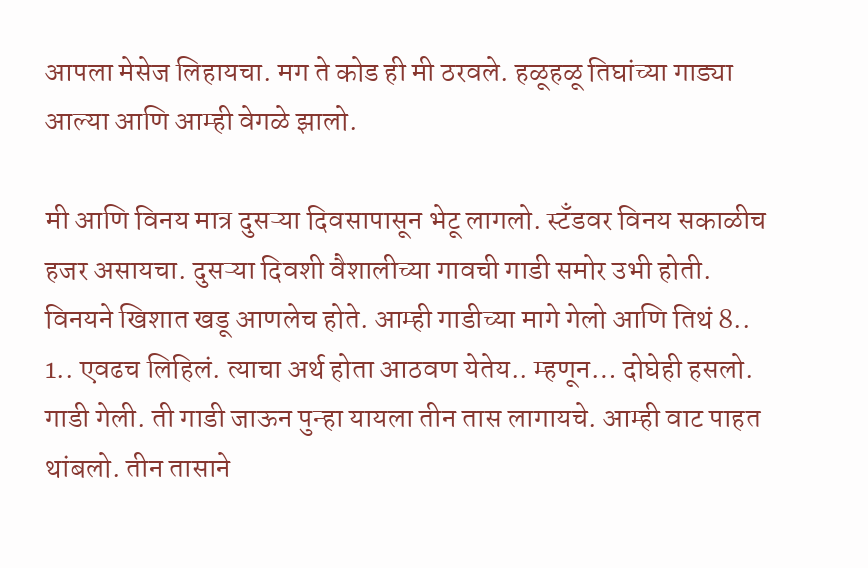आपला मेसेज लिहायचा. मग ते कोड ही मी ठरवले. हळूहळू तिघांच्या गाड्या आल्या आणि आम्ही वेगळे झालो.

मी आणि विनय मात्र दुसऱ्या दिवसापासून भेटू लागलो. स्टँडवर विनय सकाळीच हजर असायचा. दुसऱ्या दिवशी वैशालीच्या गावची गाडी समोर उभी होती. विनयने खिशात खडू आणलेच होते. आम्ही गाडीच्या मागे गेलो आणि तिथं 8.. 1.. एवढच लिहिलं. त्याचा अर्थ होता आठवण येतेय.. म्हणून… दोघेही हसलो. गाडी गेली. ती गाडी जाऊन पुन्हा यायला तीन तास लागायचे. आम्ही वाट पाहत थांबलो. तीन तासाने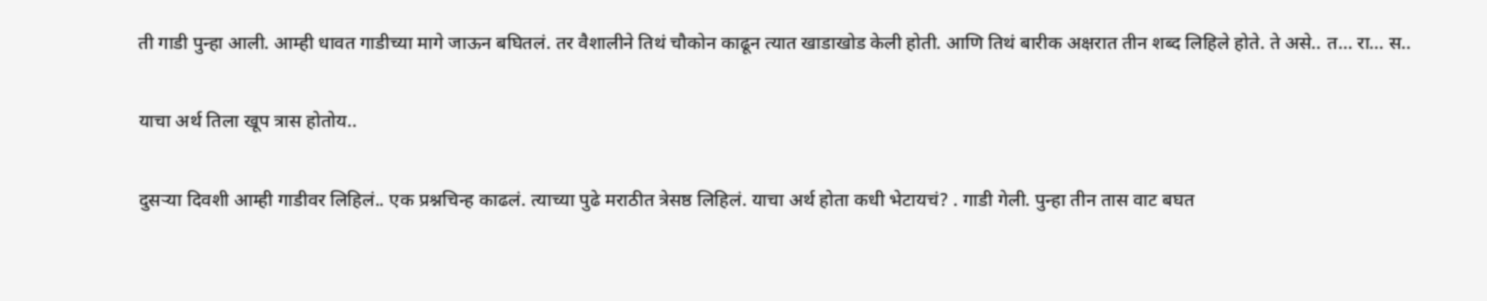ती गाडी पुन्हा आली. आम्ही धावत गाडीच्या मागे जाऊन बघितलं. तर वैशालीने तिथं चौकोन काढून त्यात खाडाखोड केली होती. आणि तिथं बारीक अक्षरात तीन शब्द लिहिले होते. ते असे.. त… रा… स..

याचा अर्थ तिला खूप त्रास होतोय..

दुसऱ्या दिवशी आम्ही गाडीवर लिहिलं.. एक प्रश्नचिन्ह काढलं. त्याच्या पुढे मराठीत त्रेसष्ठ लिहिलं. याचा अर्थ होता कधी भेटायचं? . गाडी गेली. पुन्हा तीन तास वाट बघत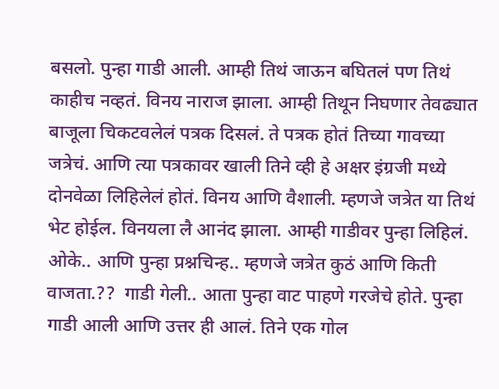बसलो. पुन्हा गाडी आली. आम्ही तिथं जाऊन बघितलं पण तिथं काहीच नव्हतं. विनय नाराज झाला. आम्ही तिथून निघणार तेवढ्यात बाजूला चिकटवलेलं पत्रक दिसलं. ते पत्रक होतं तिच्या गावच्या जत्रेचं. आणि त्या पत्रकावर खाली तिने व्ही हे अक्षर इंग्रजी मध्ये दोनवेळा लिहिलेलं होतं. विनय आणि वैशाली. म्हणजे जत्रेत या तिथं भेट होईल. विनयला लै आनंद झाला. आम्ही गाडीवर पुन्हा लिहिलं. ओके.. आणि पुन्हा प्रश्नचिन्ह.. म्हणजे जत्रेत कुठं आणि किती वाजता.??  गाडी गेली.. आता पुन्हा वाट पाहणे गरजेचे होते. पुन्हा गाडी आली आणि उत्तर ही आलं. तिने एक गोल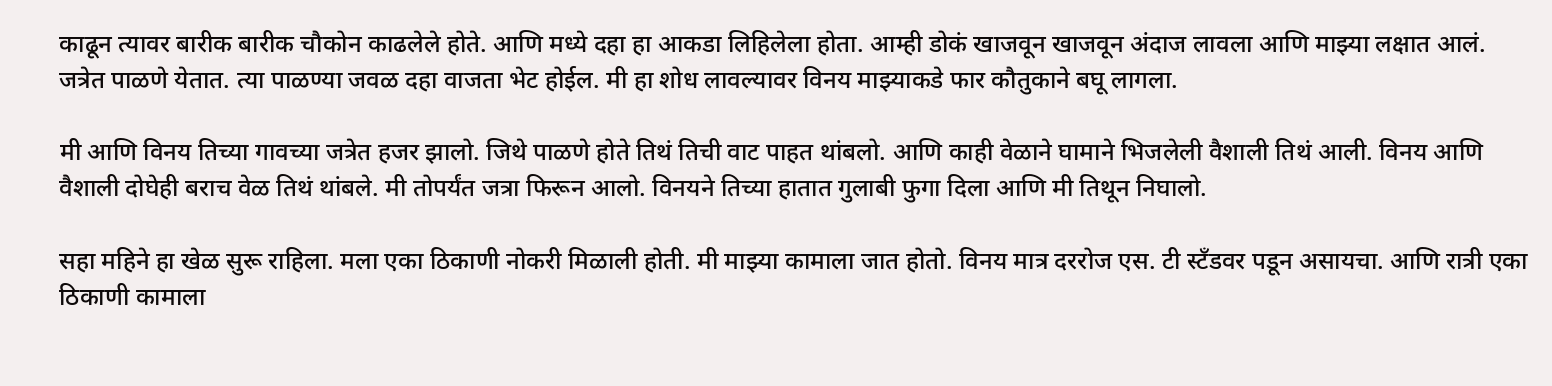काढून त्यावर बारीक बारीक चौकोन काढलेले होते. आणि मध्ये दहा हा आकडा लिहिलेला होता. आम्ही डोकं खाजवून खाजवून अंदाज लावला आणि माझ्या लक्षात आलं. जत्रेत पाळणे येतात. त्या पाळण्या जवळ दहा वाजता भेट होईल. मी हा शोध लावल्यावर विनय माझ्याकडे फार कौतुकाने बघू लागला.

मी आणि विनय तिच्या गावच्या जत्रेत हजर झालो. जिथे पाळणे होते तिथं तिची वाट पाहत थांबलो. आणि काही वेळाने घामाने भिजलेली वैशाली तिथं आली. विनय आणि वैशाली दोघेही बराच वेळ तिथं थांबले. मी तोपर्यंत जत्रा फिरून आलो. विनयने तिच्या हातात गुलाबी फुगा दिला आणि मी तिथून निघालो.

सहा महिने हा खेळ सुरू राहिला. मला एका ठिकाणी नोकरी मिळाली होती. मी माझ्या कामाला जात होतो. विनय मात्र दररोज एस. टी स्टँडवर पडून असायचा. आणि रात्री एका ठिकाणी कामाला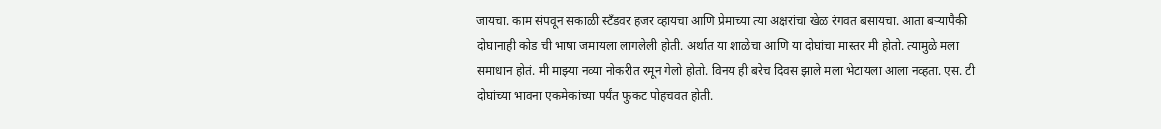जायचा. काम संपवून सकाळी स्टँडवर हजर व्हायचा आणि प्रेमाच्या त्या अक्षरांचा खेळ रंगवत बसायचा. आता बऱ्यापैकी दोघानाही कोड ची भाषा जमायला लागलेली होती. अर्थात या शाळेचा आणि या दोघांचा मास्तर मी होतो. त्यामुळे मला समाधान होतं. मी माझ्या नव्या नोकरीत रमून गेलो होतो. विनय ही बरेच दिवस झाले मला भेटायला आला नव्हता. एस. टी दोघांच्या भावना एकमेकांच्या पर्यंत फुकट पोहचवत होती.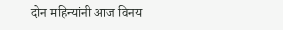दोन महिन्यांनी आज विनय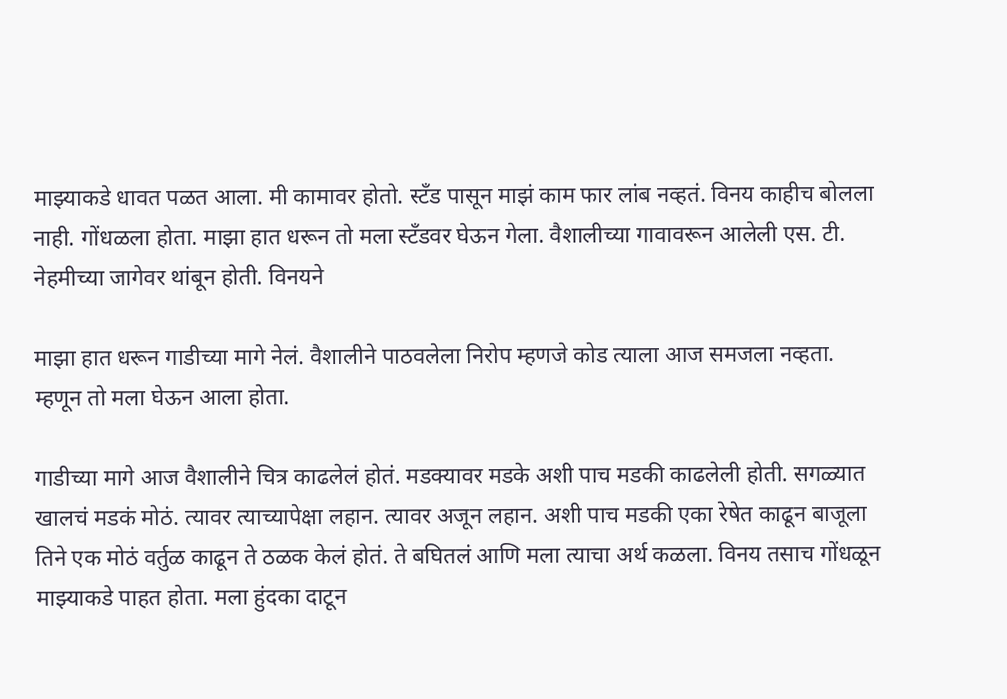माझ्याकडे धावत पळत आला. मी कामावर होतो. स्टँड पासून माझं काम फार लांब नव्हतं. विनय काहीच बोलला नाही. गोंधळला होता. माझा हात धरून तो मला स्टँडवर घेऊन गेला. वैशालीच्या गावावरून आलेली एस. टी. नेहमीच्या जागेवर थांबून होती. विनयने

माझा हात धरून गाडीच्या मागे नेलं. वैशालीने पाठवलेला निरोप म्हणजे कोड त्याला आज समजला नव्हता. म्हणून तो मला घेऊन आला होता.

गाडीच्या मागे आज वैशालीने चित्र काढलेलं होतं. मडक्यावर मडके अशी पाच मडकी काढलेली होती. सगळ्यात खालचं मडकं मोठं. त्यावर त्याच्यापेक्षा लहान. त्यावर अजून लहान. अशी पाच मडकी एका रेषेत काढून बाजूला तिने एक मोठं वर्तुळ काढून ते ठळक केलं होतं. ते बघितलं आणि मला त्याचा अर्थ कळला. विनय तसाच गोंधळून माझ्याकडे पाहत होता. मला हुंदका दाटून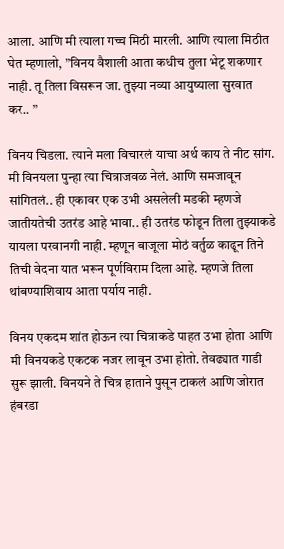आला. आणि मी त्याला गच्च मिठी मारली. आणि त्याला मिठीत घेत म्हणालो, ”विनय वैशाली आता कधीच तुला भेटू शकणार नाही. तू तिला विसरून जा. तुझ्या नव्या आयुष्याला सुरवात कर.. ”

विनय चिडला. त्याने मला विचारलं याचा अर्थ काय ते नीट सांग. मी विनयला पुन्हा त्या चित्राजवळ नेलं. आणि समजावून सांगितलं.. ही एकावर एक उभी असलेली मडकी म्हणजे जातीयतेची उतरंड आहे भावा.. ही उतरंड फोडून तिला तुझ्याकडे यायला परवानगी नाही. म्हणून बाजूला मोठं वर्तुळ काढून तिने तिची वेदना यात भरून पूर्णविराम दिला आहे. म्हणजे तिला थांबण्याशिवाय आता पर्याय नाही.

विनय एकदम शांत होऊन त्या चित्राकडे पाहत उभा होता आणि मी विनयकडे एकटक नजर लावून उभा होतो. तेवढ्यात गाडी सुरू झाली. विनयने ते चित्र हाताने पुसून टाकलं आणि जोरात हंबरडा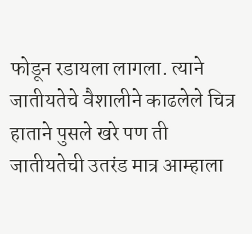फोडून रडायला लागला. त्याने जातीयतेचे वैशालीने काढलेले चित्र हाताने पुसले खरे पण ती जातीयतेची उतरंड मात्र आम्हाला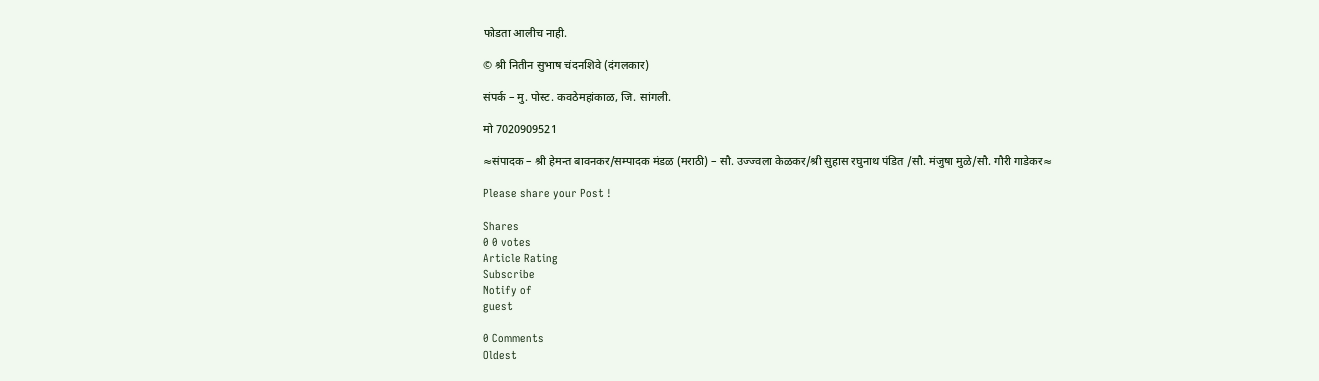फोडता आलीच नाही.

© श्री नितीन सुभाष चंदनशिवे (दंगलकार)

संपर्क – मु. पोस्ट. कवठेमहांकाळ, जि. सांगली.

मो 7020909521

≈संपादक – श्री हेमन्त बावनकर/सम्पादक मंडळ (मराठी) – सौ. उज्ज्वला केळकर/श्री सुहास रघुनाथ पंडित /सौ. मंजुषा मुळे/सौ. गौरी गाडेकर≈

Please share your Post !

Shares
0 0 votes
Article Rating
Subscribe
Notify of
guest

0 Comments
Oldest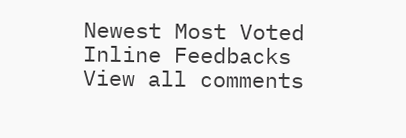Newest Most Voted
Inline Feedbacks
View all comments